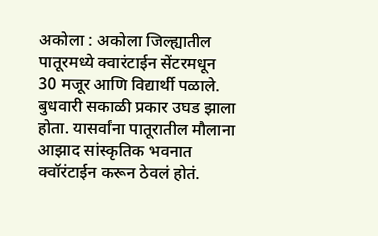अकोला : अकोला जिल्ह्यातील पातूरमध्ये क्वारंटाईन सेंटरमधून 30 मजूर आणि विद्यार्थी पळाले. बुधवारी सकाळी प्रकार उघड झाला होता. यासर्वांना पातूरातील मौलाना आझाद सांस्कृतिक भवनात क्वॉरंटाईन करून ठेवलं होतं.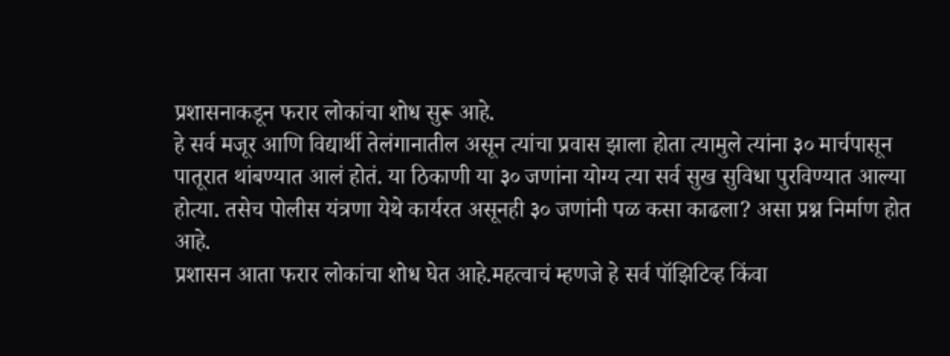प्रशासनाकडून फरार लोकांचा शोध सुरू आहे.
हे सर्व मजूर आणि विद्यार्थी तेलंगानातील असून त्यांचा प्रवास झाला होता त्यामुले त्यांना ३० मार्चपासून पातूरात थांबण्यात आलं होतं. या ठिकाणी या ३० जणांना योग्य त्या सर्व सुख सुविधा पुरविण्यात आल्या होत्या. तसेच पोलीस यंत्रणा येथे कार्यरत असूनही ३० जणांनी पळ कसा काढला? असा प्रश्न निर्माण होत आहे.
प्रशासन आता फरार लोकांचा शोध घेत आहे.महत्वाचं म्हणजे हे सर्व पॉझिटिव्ह किंवा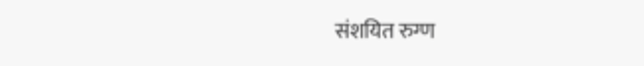संशयित रुग्ण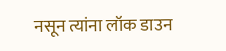नसून त्यांना लॉक डाउन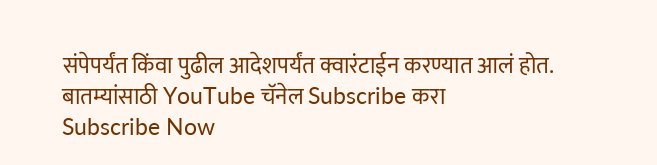संपेपर्यंत किंवा पुढील आदेशपर्यंत क्वारंटाईन करण्यात आलं होत.
बातम्यांसाठी YouTube चॅनेल Subscribe करा
Subscribe Now